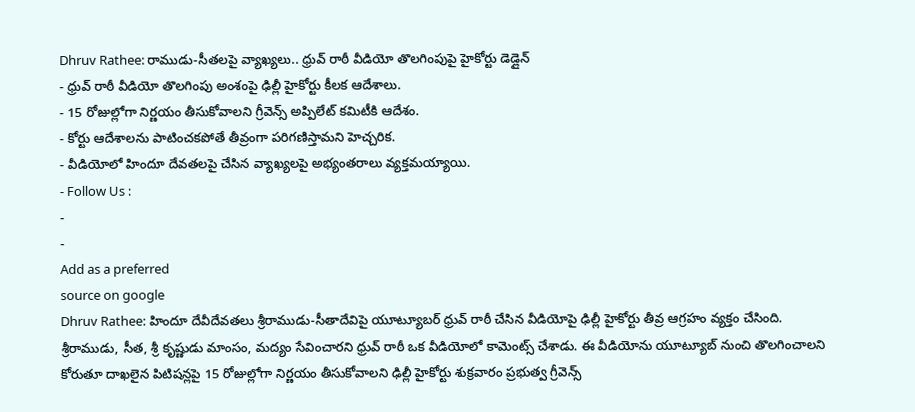Dhruv Rathee: రాముడు-సీతలపై వ్యాఖ్యలు.. ధ్రువ్ రాఠీ వీడియో తొలగింపుపై హైకోర్టు డెడ్లైన్
- ధ్రువ్ రాఠీ వీడియో తొలగింపు అంశంపై ఢిల్లీ హైకోర్టు కీలక ఆదేశాలు.
- 15 రోజుల్లోగా నిర్ణయం తీసుకోవాలని గ్రీవెన్స్ అప్పిలేట్ కమిటీకి ఆదేశం.
- కోర్టు ఆదేశాలను పాటించకపోతే తీవ్రంగా పరిగణిస్తామని హెచ్చరిక.
- వీడియోలో హిందూ దేవతలపై చేసిన వ్యాఖ్యలపై అభ్యంతరాలు వ్యక్తమయ్యాయి.
- Follow Us :
-
-
Add as a preferred
source on google
Dhruv Rathee: హిందూ దేవీదేవతలు శ్రీరాముడు-సీతాదేవిపై యూట్యూబర్ ధ్రువ్ రాఠీ చేసిన వీడియోపై ఢిల్లీ హైకోర్టు తీవ్ర ఆగ్రహం వ్యక్తం చేసింది. శ్రీరాముడు, సీత, శ్రీ కృష్ణుడు మాంసం, మద్యం సేవించారని ధ్రువ్ రాఠీ ఒక వీడియోలో కామెంట్స్ చేశాడు. ఈ వీడియోను యూట్యూబ్ నుంచి తొలగించాలని కోరుతూ దాఖలైన పిటిషన్లపై 15 రోజుల్లోగా నిర్ణయం తీసుకోవాలని ఢిల్లీ హైకోర్టు శుక్రవారం ప్రభుత్వ గ్రీవెన్స్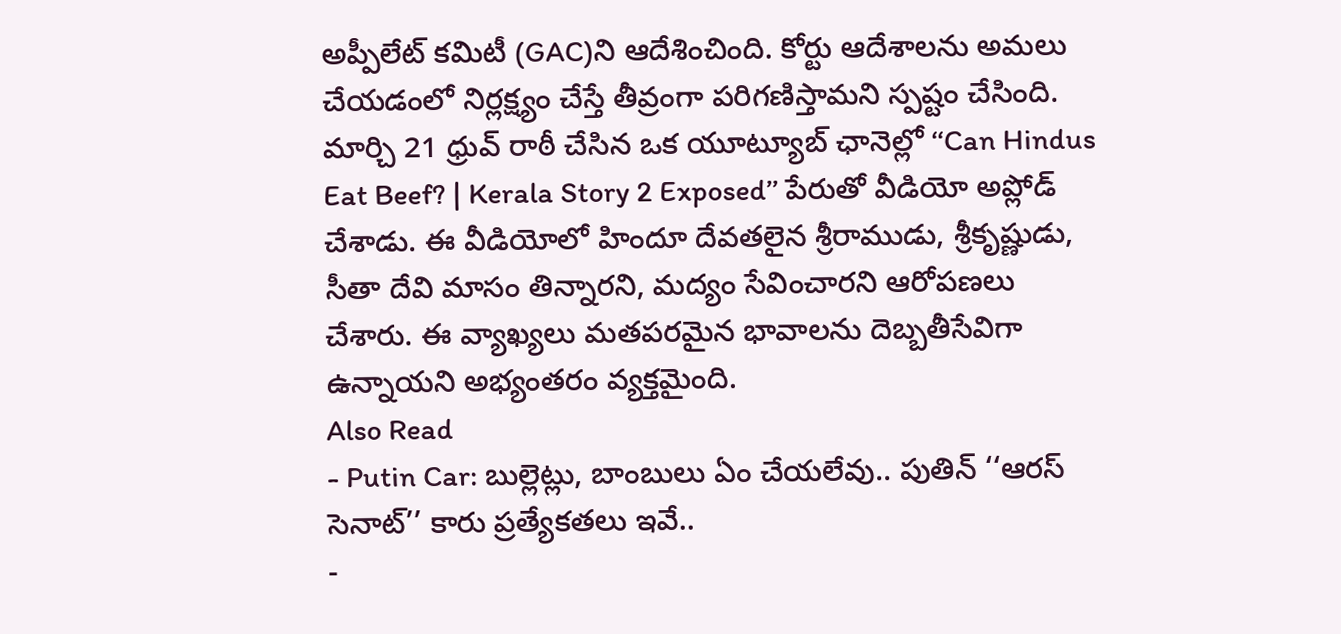అప్పీలేట్ కమిటీ (GAC)ని ఆదేశించింది. కోర్టు ఆదేశాలను అమలు చేయడంలో నిర్లక్ష్యం చేస్తే తీవ్రంగా పరిగణిస్తామని స్పష్టం చేసింది.
మార్చి 21 ధ్రువ్ రాఠీ చేసిన ఒక యూట్యూబ్ ఛానెల్లో ‘‘Can Hindus Eat Beef? | Kerala Story 2 Exposed’’ పేరుతో వీడియో అప్లోడ్ చేశాడు. ఈ వీడియోలో హిందూ దేవతలైన శ్రీరాముడు, శ్రీకృష్ణుడు, సీతా దేవి మాసం తిన్నారని, మద్యం సేవించారని ఆరోపణలు చేశారు. ఈ వ్యాఖ్యలు మతపరమైన భావాలను దెబ్బతీసేవిగా ఉన్నాయని అభ్యంతరం వ్యక్తమైంది.
Also Read
- Putin Car: బుల్లెట్లు, బాంబులు ఏం చేయలేవు.. పుతిన్ ‘‘ఆరస్ సెనాట్’’ కారు ప్రత్యేకతలు ఇవే..
-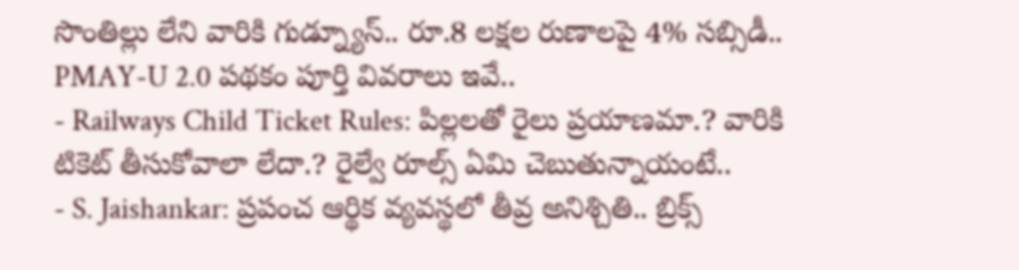సొంతిల్లు లేని వారికి గుడ్న్యూస్.. రూ.8 లక్షల రుణాలపై 4% సబ్సిడీ.. PMAY-U 2.0 పథకం పూర్తి వివరాలు ఇవే..
- Railways Child Ticket Rules: పిల్లలతో రైలు ప్రయాణమా.? వారికి టికెట్ తీసుకోవాలా లేదా.? రైల్వే రూల్స్ ఏమి చెబుతున్నాయంటే..
- S. Jaishankar: ప్రపంచ ఆర్థిక వ్యవస్థలో తీవ్ర అనిశ్చితి.. బ్రిక్స్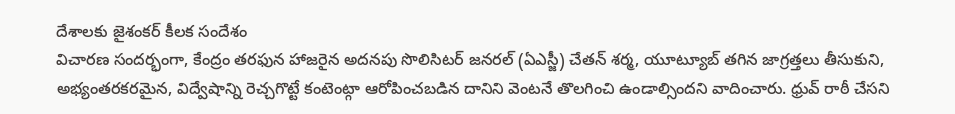దేశాలకు జైశంకర్ కీలక సందేశం
విచారణ సందర్భంగా, కేంద్రం తరఫున హాజరైన అదనపు సొలిసిటర్ జనరల్ (ఏఎస్జీ) చేతన్ శర్మ, యూట్యూబ్ తగిన జాగ్రత్తలు తీసుకుని, అభ్యంతరకరమైన, విద్వేషాన్ని రెచ్చగొట్టే కంటెంట్గా ఆరోపించబడిన దానిని వెంటనే తొలగించి ఉండాల్సిందని వాదించారు. ధ్రువ్ రాఠీ చేసని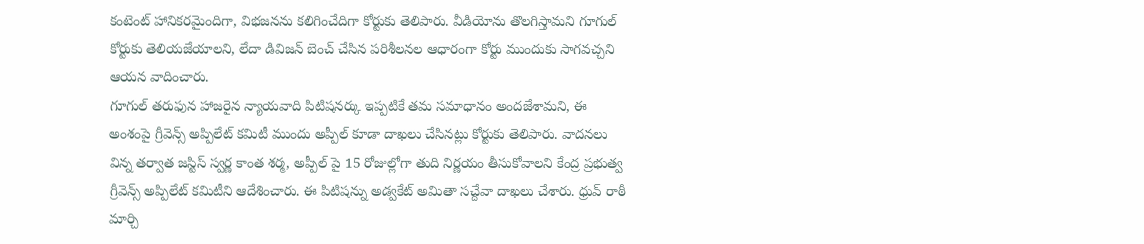కంటెంట్ హానికరమైందిగా, విభజనను కలిగించేదిగా కోర్టుకు తెలిపారు. వీడియోను తొలగిస్తామని గూగుల్ కోర్టుకు తెలియజేయాలని, లేదా డివిజన్ బెంచ్ చేసిన పరిశీలనల ఆధారంగా కోర్టు ముందుకు సాగవచ్చని ఆయన వాదించారు.
గూగుల్ తరుఫున హాజరైన న్యాయవాది పిటిషనర్కు ఇప్పటికే తమ సమాధానం అందజేశామని, ఈ అంశంపై గ్రీవెన్స్ అప్పిలేట్ కమిటీ ముందు అప్పీల్ కూడా దాఖలు చేసినట్లు కోర్టుకు తెలిపారు. వాదనలు విన్న తర్వాత జస్టిస్ స్వర్ణ కాంత శర్మ, అప్పీల్ పై 15 రోజుల్లోగా తుది నిర్ణయం తీసుకోవాలని కేంద్ర ప్రభుత్వ గ్రీవెన్స్ అప్పిలేట్ కమిటీని ఆదేశించారు. ఈ పిటిషన్ను అడ్వకేట్ అమితా సచ్దేవా దాఖలు చేశారు. ధ్రువ్ రాఠీ మార్చి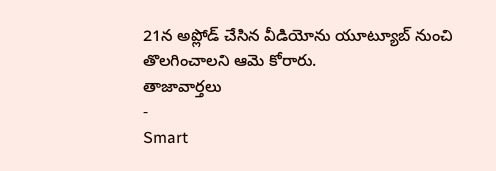21న అప్లోడ్ చేసిన వీడియోను యూట్యూబ్ నుంచి తొలగించాలని ఆమె కోరారు.
తాజావార్తలు
-
Smart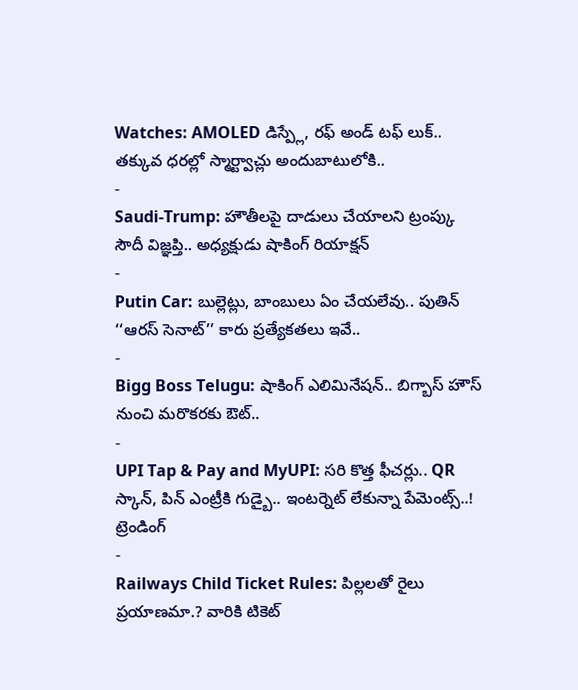Watches: AMOLED డిస్ప్లే, రఫ్ అండ్ టఫ్ లుక్.. తక్కువ ధరల్లో స్మార్ట్వాచ్లు అందుబాటులోకి..
-
Saudi-Trump: హౌతీలపై దాడులు చేయాలని ట్రంప్కు సౌదీ విజ్ఞప్తి.. అధ్యక్షుడు షాకింగ్ రియాక్షన్
-
Putin Car: బుల్లెట్లు, బాంబులు ఏం చేయలేవు.. పుతిన్ ‘‘ఆరస్ సెనాట్’’ కారు ప్రత్యేకతలు ఇవే..
-
Bigg Boss Telugu: షాకింగ్ ఎలిమినేషన్.. బిగ్బాస్ హౌస్ నుంచి మరొకరకు ఔట్..
-
UPI Tap & Pay and MyUPI: సరి కొత్త ఫీచర్లు.. QR స్కాన్, పిన్ ఎంట్రీకి గుడ్బై.. ఇంటర్నెట్ లేకున్నా పేమెంట్స్..!
ట్రెండింగ్
-
Railways Child Ticket Rules: పిల్లలతో రైలు ప్రయాణమా.? వారికి టికెట్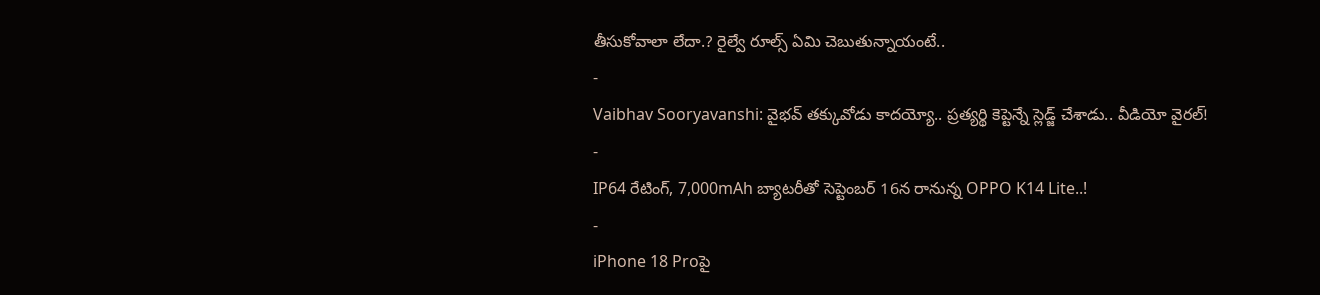తీసుకోవాలా లేదా.? రైల్వే రూల్స్ ఏమి చెబుతున్నాయంటే..
-
Vaibhav Sooryavanshi: వైభవ్ తక్కువోడు కాదయ్యో.. ప్రత్యర్థి కెప్టెన్నే స్లెడ్జ్ చేశాడు.. వీడియో వైరల్!
-
IP64 రేటింగ్, 7,000mAh బ్యాటరీతో సెప్టెంబర్ 16న రానున్న OPPO K14 Lite..!
-
iPhone 18 Proపై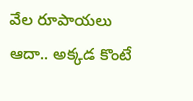వేల రూపాయలు ఆదా.. అక్కడ కొంటే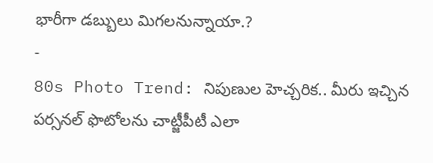భారీగా డబ్బులు మిగలనున్నాయా.?
-
80s Photo Trend: నిపుణుల హెచ్చరిక.. మీరు ఇచ్చిన పర్సనల్ ఫొటోలను చాట్జీపీటీ ఎలా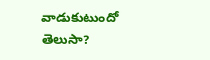వాడుకుటుందో తెలుసా?